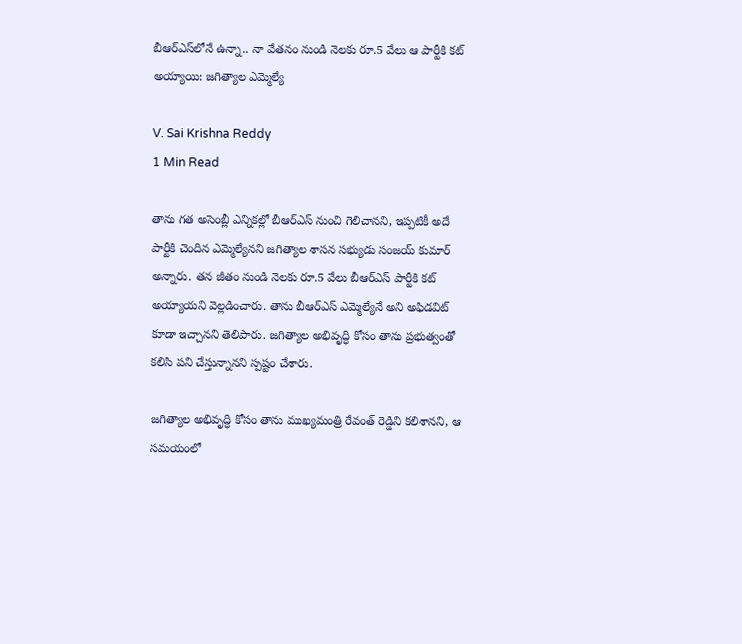బీఆర్ఎస్‌లోనే ఉన్నా.. నా వేతనం నుండి నెలకు రూ.5 వేలు ఆ పార్టీకి కట్ అయ్యాయి: జగిత్యాల ఎమ్మెల్యే

V. Sai Krishna Reddy
1 Min Read

తాను గత అసెంబ్లీ ఎన్నికల్లో బీఆర్ఎస్ నుంచి గెలిచానని, ఇప్పటికీ అదే పార్టీకి చెందిన ఎమ్మెల్యేనని జగిత్యాల శాసన సభ్యుడు సంజయ్ కుమార్ అన్నారు. తన జీతం నుండి నెలకు రూ.5 వేలు బీఆర్ఎస్ పార్టీకి కట్ అయ్యాయని వెల్లడించారు. తాను బీఆర్ఎస్ ఎమ్మెల్యేనే అని అఫిడవిట్ కూడా ఇచ్చానని తెలిపారు. జగిత్యాల అభివృద్ధి కోసం తాను ప్రభుత్వంతో కలిసి పని చేస్తున్నానని స్పష్టం చేశారు.

జగిత్యాల అభివృద్ధి కోసం తాను ముఖ్యమంత్రి రేవంత్ రెడ్డిని కలిశానని, ఆ సమయంలో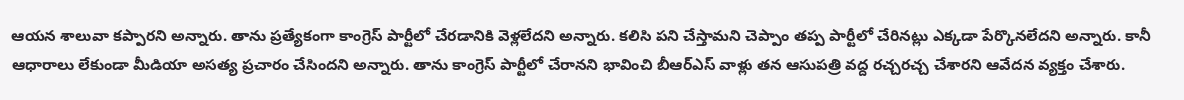ఆయన శాలువా కప్పారని అన్నారు. తాను ప్రత్యేకంగా కాంగ్రెస్ పార్టీలో చేరడానికి వెళ్లలేదని అన్నారు. కలిసి పని చేస్తామని చెప్పాం తప్ప పార్టీలో చేరినట్లు ఎక్కడా పేర్కొనలేదని అన్నారు. కానీ ఆధారాలు లేకుండా మీడియా అసత్య ప్రచారం చేసిందని అన్నారు. తాను కాంగ్రెస్ పార్టీలో చేరానని భావించి బీఆర్ఎస్ వాళ్లు తన ఆసుపత్రి వద్ద రచ్చరచ్చ చేశారని ఆవేదన వ్యక్తం చేశారు.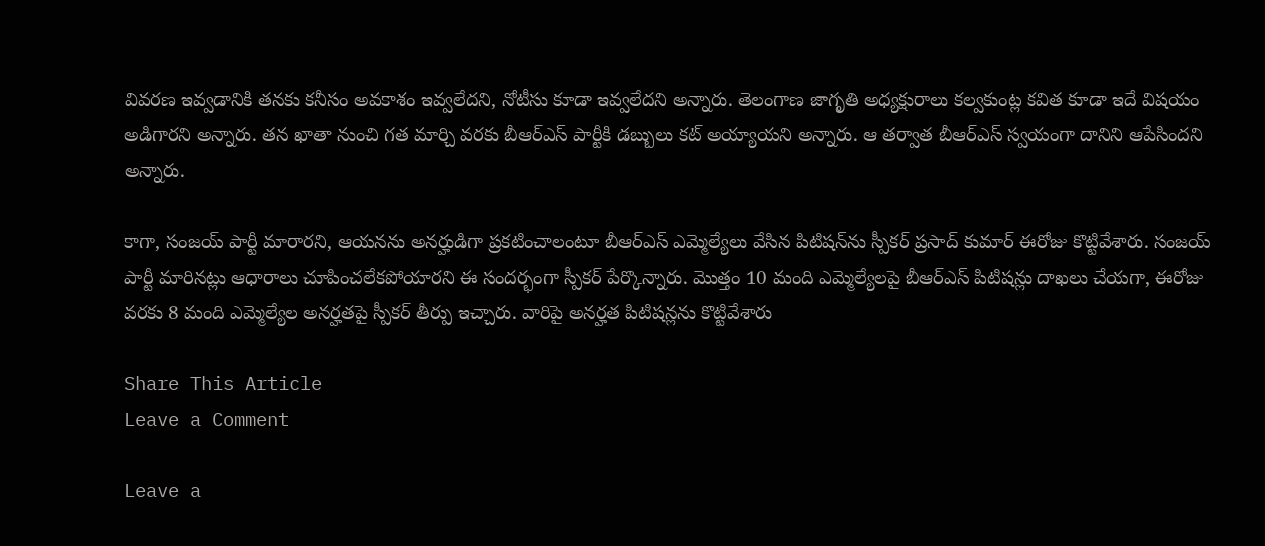వివరణ ఇవ్వడానికి తనకు కనీసం అవకాశం ఇవ్వలేదని, నోటీసు కూడా ఇవ్వలేదని అన్నారు. తెలంగాణ జాగృతి అధ్యక్షురాలు కల్వకుంట్ల కవిత కూడా ఇదే విషయం అడిగారని అన్నారు. తన ఖాతా నుంచి గత మార్చి వరకు బీఆర్ఎస్ పార్టీకి డబ్బులు కట్ అయ్యాయని అన్నారు. ఆ తర్వాత బీఆర్ఎస్ స్వయంగా దానిని ఆపేసిందని అన్నారు.

కాగా, సంజయ్ పార్టీ మారారని, ఆయనను అనర్హుడిగా ప్రకటించాలంటూ బీఆర్ఎస్ ఎమ్మెల్యేలు వేసిన పిటిషన్‌ను స్పీకర్ ప్రసాద్ కుమార్ ఈరోజు కొట్టివేశారు. సంజయ్ పార్టీ మారినట్లు ఆధారాలు చూపించలేకపోయారని ఈ సందర్భంగా స్పీకర్ పేర్కొన్నారు. మొత్తం 10 మంది ఎమ్మెల్యేలపై బీఆర్ఎస్ పిటిషన్లు దాఖలు చేయగా, ఈరోజు వరకు 8 మంది ఎమ్మెల్యేల అనర్హతపై స్పీకర్ తీర్పు ఇచ్చారు. వారిపై అనర్హత పిటిషన్లను కొట్టివేశారు

Share This Article
Leave a Comment

Leave a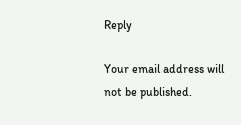Reply

Your email address will not be published.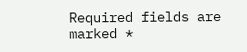Required fields are marked *